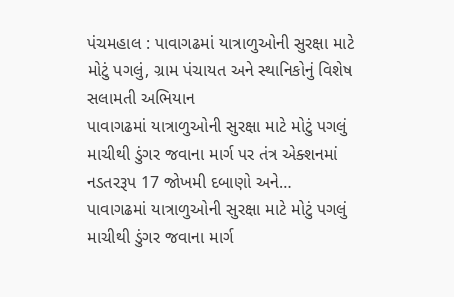પંચમહાલ : પાવાગઢમાં યાત્રાળુઓની સુરક્ષા માટે મોટું પગલું, ગ્રામ પંચાયત અને સ્થાનિકોનું વિશેષ સલામતી અભિયાન
પાવાગઢમાં યાત્રાળુઓની સુરક્ષા માટે મોટું પગલું માચીથી ડુંગર જવાના માર્ગ પર તંત્ર એક્શનમાં નડતરરૂપ 17 જોખમી દબાણો અને…
પાવાગઢમાં યાત્રાળુઓની સુરક્ષા માટે મોટું પગલું માચીથી ડુંગર જવાના માર્ગ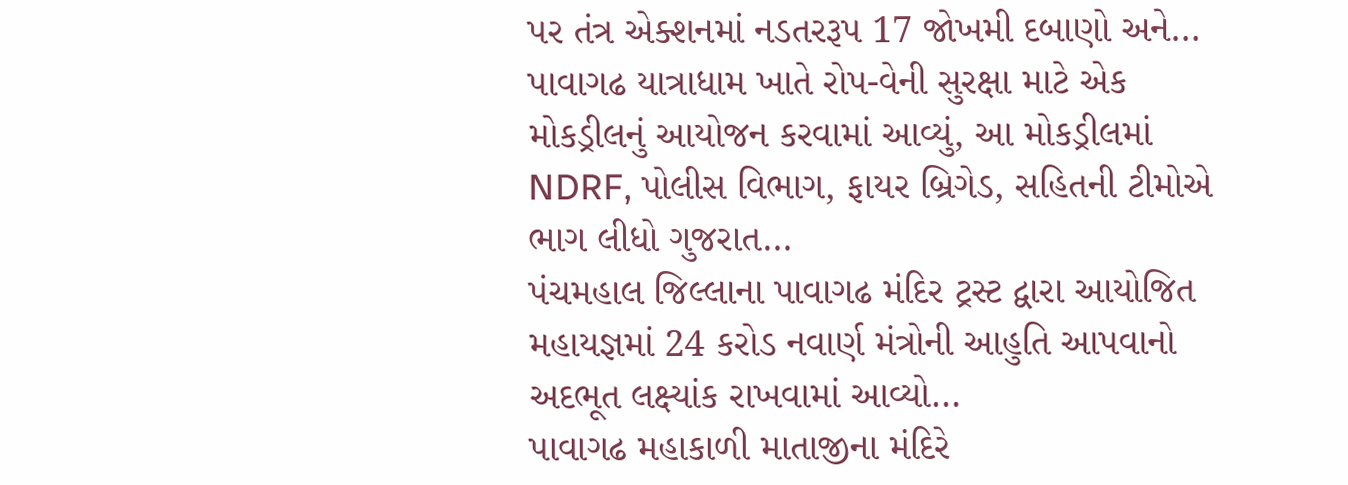પર તંત્ર એક્શનમાં નડતરરૂપ 17 જોખમી દબાણો અને…
પાવાગઢ યાત્રાધામ ખાતે રોપ-વેની સુરક્ષા માટે એક મોકડ્રીલનું આયોજન કરવામાં આવ્યું, આ મોકડ્રીલમાં NDRF, પોલીસ વિભાગ, ફાયર બ્રિગેડ, સહિતની ટીમોએ ભાગ લીધો ગુજરાત…
પંચમહાલ જિલ્લાના પાવાગઢ મંદિર ટ્રસ્ટ દ્વારા આયોજિત મહાયજ્ઞમાં 24 કરોડ નવાર્ણ મંત્રોની આહુતિ આપવાનો અદભૂત લક્ષ્યાંક રાખવામાં આવ્યો…
પાવાગઢ મહાકાળી માતાજીના મંદિરે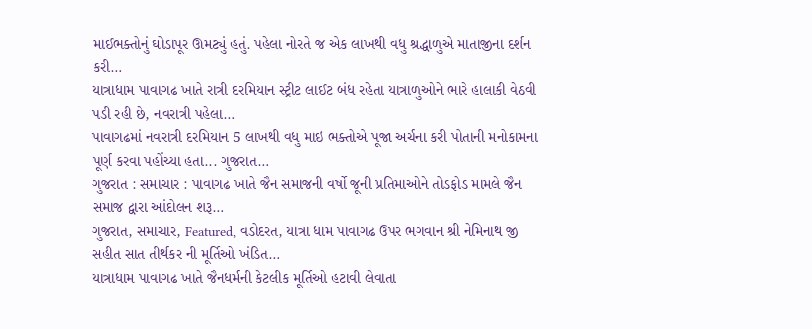માઈભક્તોનું ઘોડાપૂર ઊમટ્યું હતું. પહેલા નોરતે જ એક લાખથી વધુ શ્રદ્ધાળુએ માતાજીના દર્શન કરી…
યાત્રાધામ પાવાગઢ ખાતે રાત્રી દરમિયાન સ્ટ્રીટ લાઈટ બંધ રહેતા યાત્રાળુઓને ભારે હાલાકી વેઠવી પડી રહી છે, નવરાત્રી પહેલા…
પાવાગઢમાં નવરાત્રી દરમિયાન 5 લાખથી વધુ માઇ ભક્તોએ પૂજા અર્ચના કરી પોતાની મનોકામના પૂર્ણ કરવા પહોંચ્યા હતા... ગુજરાત…
ગુજરાત : સમાચાર : પાવાગઢ ખાતે જૈન સમાજની વર્ષો જૂની પ્રતિમાઓને તોડફોડ મામલે જૈન સમાજ દ્વારા આંદોલન શરૂ…
ગુજરાત, સમાચાર, Featured, વડોદરત, યાત્રા ધામ પાવાગઢ ઉપર ભગવાન શ્રી નેમિનાથ જી સહીત સાત તીર્થકર ની મૂર્તિઓ ખંડિત…
યાત્રાધામ પાવાગઢ ખાતે જૈનધર્મની કેટલીક મૂર્તિઓ હટાવી લેવાતા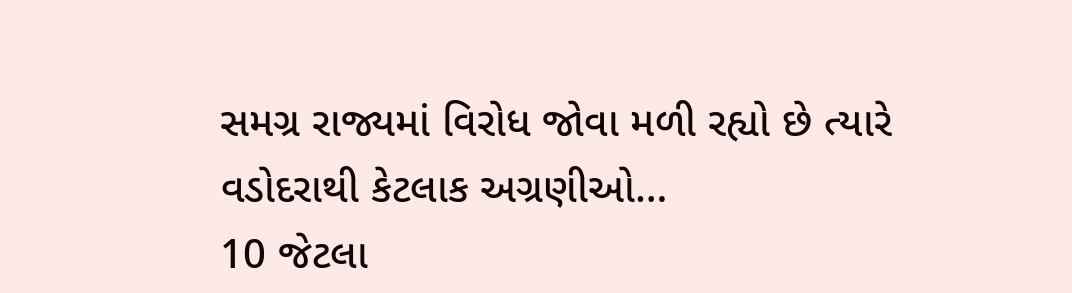સમગ્ર રાજ્યમાં વિરોધ જોવા મળી રહ્યો છે ત્યારે વડોદરાથી કેટલાક અગ્રણીઓ…
10 જેટલા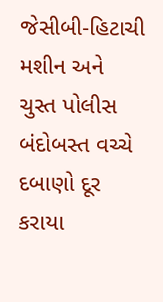જેસીબી-હિટાચી મશીન અને ચુસ્ત પોલીસ બંદોબસ્ત વચ્ચે દબાણો દૂર કરાયા